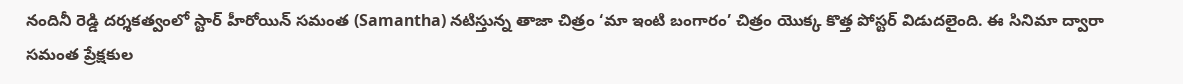నందినీ రెడ్డి దర్శకత్వంలో స్టార్ హీరోయిన్ సమంత (Samantha) నటిస్తున్న తాజా చిత్రం ‘మా ఇంటి బంగారం’ చిత్రం యొక్క కొత్త పోస్టర్ విడుదలైంది. ఈ సినిమా ద్వారా సమంత ప్రేక్షకుల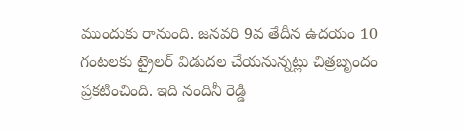ముందుకు రానుంది. జనవరి 9వ తేదీన ఉదయం 10 గంటలకు ట్రైలర్ విడుదల చేయనున్నట్లు చిత్రబృందం ప్రకటించింది. ఇది నందినీ రెడ్డి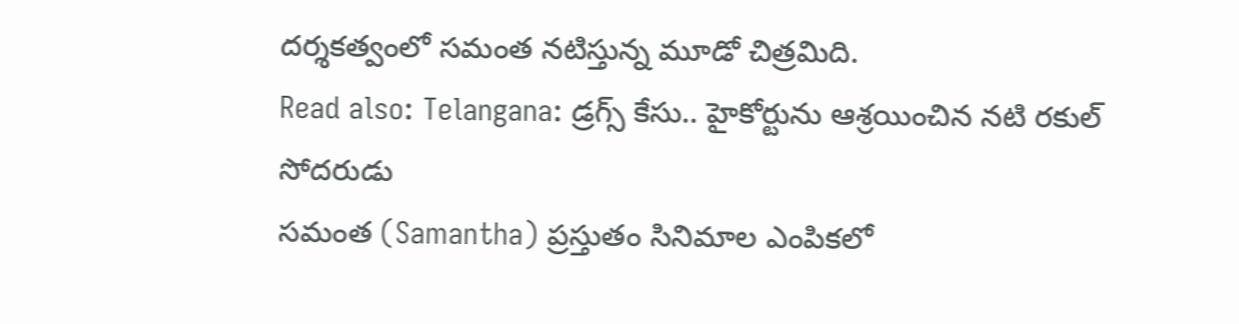దర్శకత్వంలో సమంత నటిస్తున్న మూడో చిత్రమిది.
Read also: Telangana: డ్రగ్స్ కేసు.. హైకోర్టును ఆశ్రయించిన నటి రకుల్ సోదరుడు
సమంత (Samantha) ప్రస్తుతం సినిమాల ఎంపికలో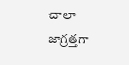చాలా జాగ్రత్తగా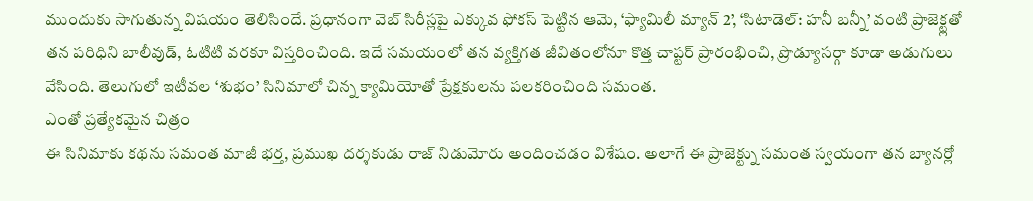ముందుకు సాగుతున్న విషయం తెలిసిందే. ప్రధానంగా వెబ్ సిరీస్లపై ఎక్కువ ఫోకస్ పెట్టిన ఆమె, ‘ఫ్యామిలీ మ్యాన్ 2’, ‘సిటాడెల్: హనీ బన్నీ’ వంటి ప్రాజెక్ట్లతో తన పరిధిని బాలీవుడ్, ఓటిటి వరకూ విస్తరించింది. ఇదే సమయంలో తన వ్యక్తిగత జీవితంలోనూ కొత్త చాప్టర్ ప్రారంభించి, ప్రొడ్యూసర్గా కూడా అడుగులు వేసింది. తెలుగులో ఇటీవల ‘శుభం’ సినిమాలో చిన్న క్యామియోతో ప్రేక్షకులను పలకరించింది సమంత.
ఎంతో ప్రత్యేకమైన చిత్రం
ఈ సినిమాకు కథను సమంత మాజీ భర్త, ప్రముఖ దర్శకుడు రాజ్ నిడుమోరు అందించడం విశేషం. అలాగే ఈ ప్రాజెక్ట్ను సమంత స్వయంగా తన బ్యానర్లో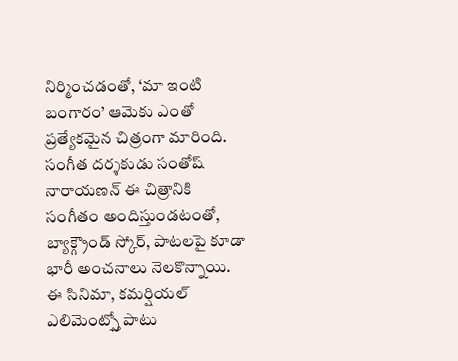నిర్మించడంతో, ‘మా ఇంటి బంగారం’ ఆమెకు ఎంతో ప్రత్యేకమైన చిత్రంగా మారింది. సంగీత దర్శకుడు సంతోష్ నారాయణన్ ఈ చిత్రానికి సంగీతం అందిస్తుండటంతో, బ్యాక్గ్రౌండ్ స్కోర్, పాటలపై కూడా భారీ అంచనాలు నెలకొన్నాయి.
ఈ సినిమా, కమర్షియల్ ఎలిమెంట్స్తో పాటు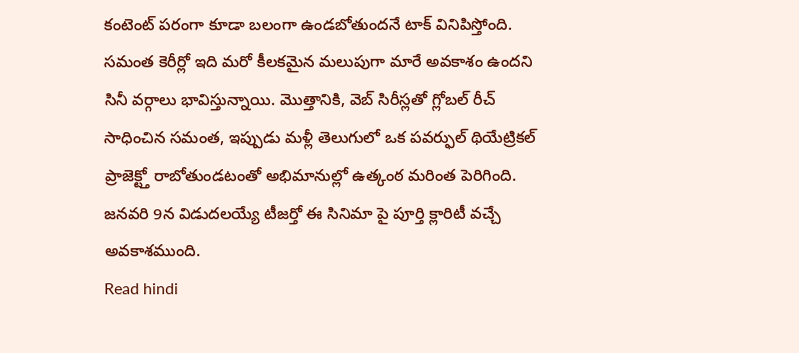కంటెంట్ పరంగా కూడా బలంగా ఉండబోతుందనే టాక్ వినిపిస్తోంది. సమంత కెరీర్లో ఇది మరో కీలకమైన మలుపుగా మారే అవకాశం ఉందని సినీ వర్గాలు భావిస్తున్నాయి. మొత్తానికి, వెబ్ సిరీస్లతో గ్లోబల్ రీచ్ సాధించిన సమంత, ఇప్పుడు మళ్లీ తెలుగులో ఒక పవర్ఫుల్ థియేట్రికల్ ప్రాజెక్ట్తో రాబోతుండటంతో అభిమానుల్లో ఉత్కంఠ మరింత పెరిగింది. జనవరి 9న విడుదలయ్యే టీజర్తో ఈ సినిమా పై పూర్తి క్లారిటీ వచ్చే అవకాశముంది.
Read hindi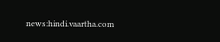news:hindi.vaartha.com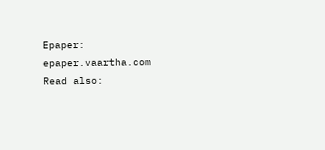Epaper: epaper.vaartha.com
Read also: